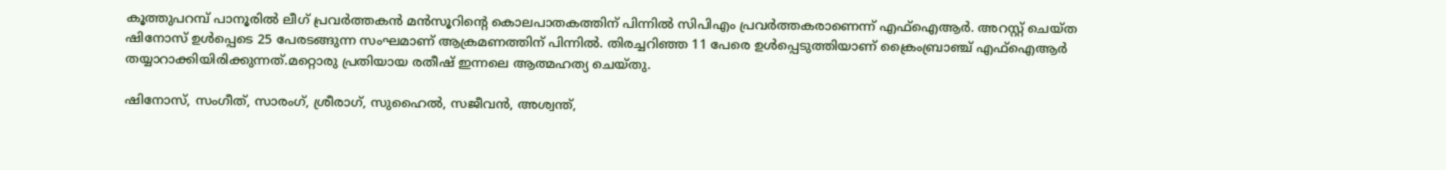കൂത്തുപറമ്പ് പാനൂരില്‍ ലീഗ് പ്രവര്‍ത്തകന്‍ മന്‍സൂറിന്റെ കൊലപാതകത്തിന് പിന്നില്‍ സിപിഎം പ്രവര്‍ത്തകരാണെന്ന് എഫ്ഐആര്‍. അറസ്റ്റ് ചെയ്ത ഷിനോസ് ഉള്‍പ്പെടെ 25 പേരടങ്ങുന്ന സംഘമാണ് ആക്രമണത്തിന് പിന്നില്‍. തിരച്ചറിഞ്ഞ 11 പേരെ ഉള്‍പ്പെടുത്തിയാണ് ക്രൈംബ്രാഞ്ച് എഫ്ഐആര്‍ തയ്യാറാക്കിയിരിക്കുന്നത്.മറ്റൊരു പ്രതിയായ രതീഷ് ഇന്നലെ ആത്മഹത്യ ചെയ്തു.

ഷിനോസ്, സംഗീത്, സാരംഗ്, ശ്രീരാഗ്, സുഹൈല്‍, സജീവന്‍, അശ്വന്ത്,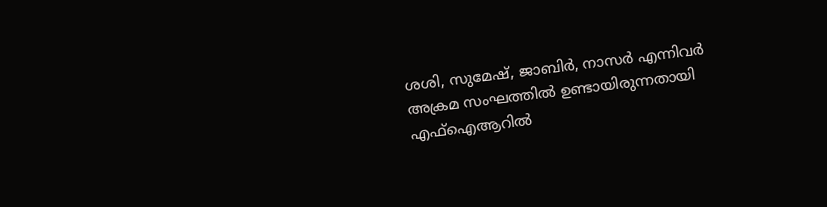ശശി, സുമേഷ്, ജാബിര്‍, നാസര്‍ എന്നിവര്‍ അക്രമ സംഘത്തില്‍ ഉണ്ടായിരുന്നതായി എഫ്‌ഐആറില്‍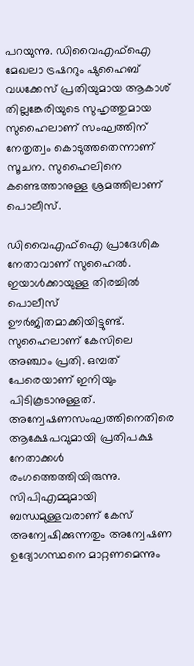പറയുന്നു. ഡിവൈഎഫ്‌ഐ മേഖലാ ട്രഷററും ഷുഹൈബ് വധക്കേസ് പ്രതിയുമായ ആകാശ് തില്ലങ്കേരിയുടെ സുഹൃത്തുമായ സുഹൈലാണ് സംഘത്തിന് നേതൃത്വം കൊടുത്തതെന്നാണ് സൂചന. സുഹൈലിനെ കണ്ടെത്താനുള്ള ശ്രമത്തിലാണ് പൊലീസ്.

ഡിവൈഎഫ്ഐ പ്രാദേശിക നേതാവാണ് സുഹൈല്‍. ഇയാള്‍ക്കായുള്ള തിരച്ചില്‍ പൊലീസ് ഊര്‍ജിതമാക്കിയിട്ടുണ്ട്. സുഹൈലാണ് കേസിലെ അഞ്ചാം പ്രതി. ഒമ്പത് പേരെയാണ് ഇനിയും പിടികൂടാനുള്ളത്.
അന്വേഷണസംഘത്തിനെതിരെ ആക്ഷേപവുമായി പ്രതിപക്ഷ നേതാക്കള്‍ രംഗത്തെത്തിയിരുന്നു. സിപിഎമ്മുമായി ബന്ധമുള്ളവരാണ് കേസ് അന്വേഷിക്കുന്നതും അന്വേഷണ ഉദ്യോഗസ്ഥനെ മാറ്റണമെന്നും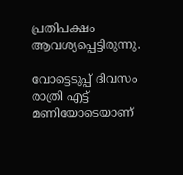പ്രതിപക്ഷം ആവശ്യപ്പെട്ടിരുന്നു.

വോട്ടെടുപ്പ് ദിവസം രാത്രി എട്ട് മണിയോടെയാണ്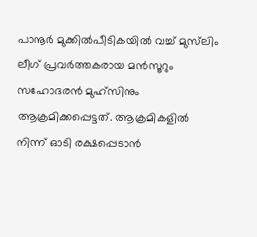പാനൂർ മുക്കിൽപീടികയിൽ വച്ച് മുസ്‌ലിം ലീഗ് പ്രവർത്തകരായ മൻസൂറും സഹോദരൻ മുഹ്സിനും ആക്രമിക്കപ്പെട്ടത്. ആക്രമികളിൽ നിന്ന് ഓടി രക്ഷപ്പെടാൻ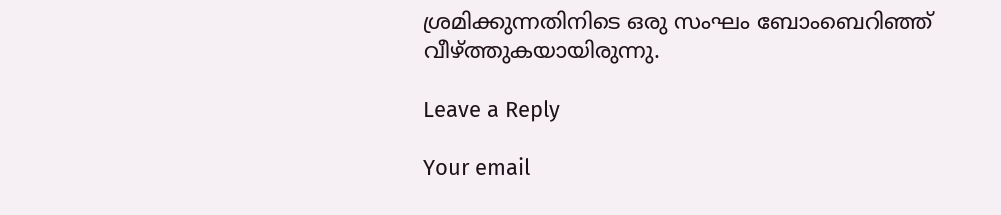ശ്രമിക്കുന്നതിനിടെ ഒരു സംഘം ബോംബെറിഞ്ഞ് വീഴ്ത്തുകയായിരുന്നു.

Leave a Reply

Your email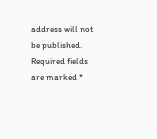address will not be published. Required fields are marked *